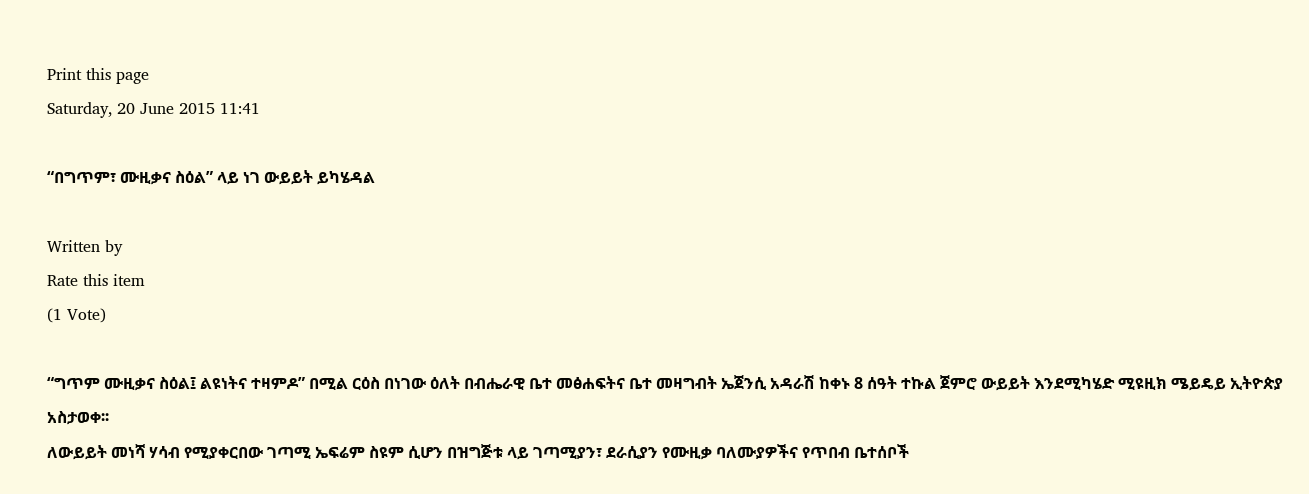Print this page
Saturday, 20 June 2015 11:41

“በግጥም፣ ሙዚቃና ስዕል” ላይ ነገ ውይይት ይካሄዳል

Written by
Rate this item
(1 Vote)

“ግጥም ሙዚቃና ስዕል፤ ልዩነትና ተዛምዶ” በሚል ርዕስ በነገው ዕለት በብሔራዊ ቤተ መፅሐፍትና ቤተ መዛግብት ኤጀንሲ አዳራሽ ከቀኑ 8 ሰዓት ተኩል ጀምሮ ውይይት እንደሚካሄድ ሚዩዚክ ሜይዴይ ኢትዮጵያ አስታወቀ፡፡
ለውይይት መነሻ ሃሳብ የሚያቀርበው ገጣሚ ኤፍሬም ስዩም ሲሆን በዝግጅቱ ላይ ገጣሚያን፣ ደራሲያን የሙዚቃ ባለሙያዎችና የጥበብ ቤተሰቦች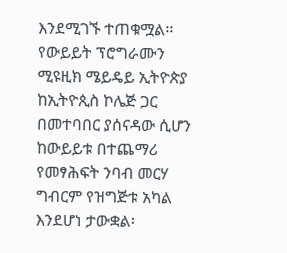እንደሚገኙ ተጠቁሟል፡፡
የውይይት ፕሮግራሙን ሚዩዚክ ሜይዴይ ኢትዮጵያ ከኢትዮጲስ ኮሌጅ ጋር በመተባበር ያሰናዳው ሲሆን ከውይይቱ በተጨማሪ የመፃሕፍት ንባብ መርሃ ግብርም የዝግጅቱ አካል እንደሆነ ታውቋል፡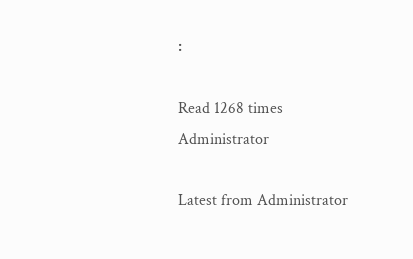፡

Read 1268 times
Administrator

Latest from Administrator